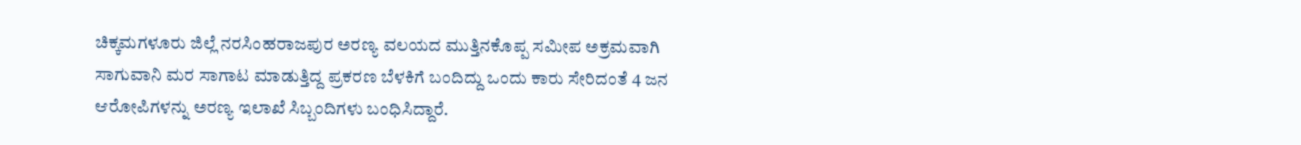ಚಿಕ್ಕಮಗಳೂರು ಜಿಲ್ಲೆ ನರಸಿಂಹರಾಜಪುರ ಅರಣ್ಯ ವಲಯದ ಮುತ್ತಿನಕೊಪ್ಪ ಸಮೀಪ ಅಕ್ರಮವಾಗಿ ಸಾಗುವಾನಿ ಮರ ಸಾಗಾಟ ಮಾಡುತ್ತಿದ್ದ ಪ್ರಕರಣ ಬೆಳಕಿಗೆ ಬಂದಿದ್ದು ಒಂದು ಕಾರು ಸೇರಿದಂತೆ 4 ಜನ ಆರೋಪಿಗಳನ್ನು ಅರಣ್ಯ ಇಲಾಖೆ ಸಿಬ್ಬಂದಿಗಳು ಬಂಧಿಸಿದ್ದಾರೆ.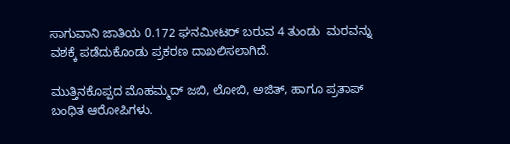ಸಾಗುವಾನಿ ಜಾತಿಯ 0.172 ಘನಮೀಟರ್ ಬರುವ 4 ತುಂಡು  ಮರವನ್ನು ವಶಕ್ಕೆ ಪಡೆದುಕೊಂಡು ಪ್ರಕರಣ ದಾಖಲಿಸಲಾಗಿದೆ.

ಮುತ್ತಿನಕೊಪ್ಪದ ಮೊಹಮ್ಮದ್ ಜಬಿ, ಲೋಬಿ, ಅಜಿತ್, ಹಾಗೂ ಪ್ರತಾಪ್ ಬಂಧಿತ ಆರೋಪಿಗಳು.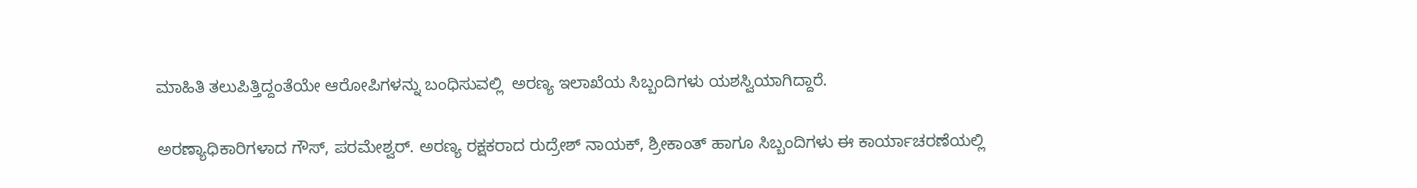ಮಾಹಿತಿ ತಲುಪಿತ್ತಿದ್ದಂತೆಯೇ ಆರೋಪಿಗಳನ್ನು ಬಂಧಿಸುವಲ್ಲಿ  ಅರಣ್ಯ ಇಲಾಖೆಯ ಸಿಬ್ಬಂದಿಗಳು ಯಶಸ್ವಿಯಾಗಿದ್ದಾರೆ.

ಅರಣ್ಯಾಧಿಕಾರಿಗಳಾದ ಗೌಸ್, ಪರಮೇಶ್ವರ್. ಅರಣ್ಯ ರಕ್ಷಕರಾದ ರುದ್ರೇಶ್ ನಾಯಕ್, ಶ್ರೀಕಾಂತ್ ಹಾಗೂ ಸಿಬ್ಬಂದಿಗಳು ಈ ಕಾರ್ಯಾಚರಣೆಯಲ್ಲಿ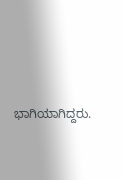ಭಾಗಿಯಾಗಿದ್ದರು.